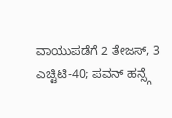ವಾಯುಪಡೆಗೆ 2 ತೇಜಸ್, 3 ಎಚ್ಟಿಟಿ-40; ಪವನ್ ಹನ್ಸ್ಗೆ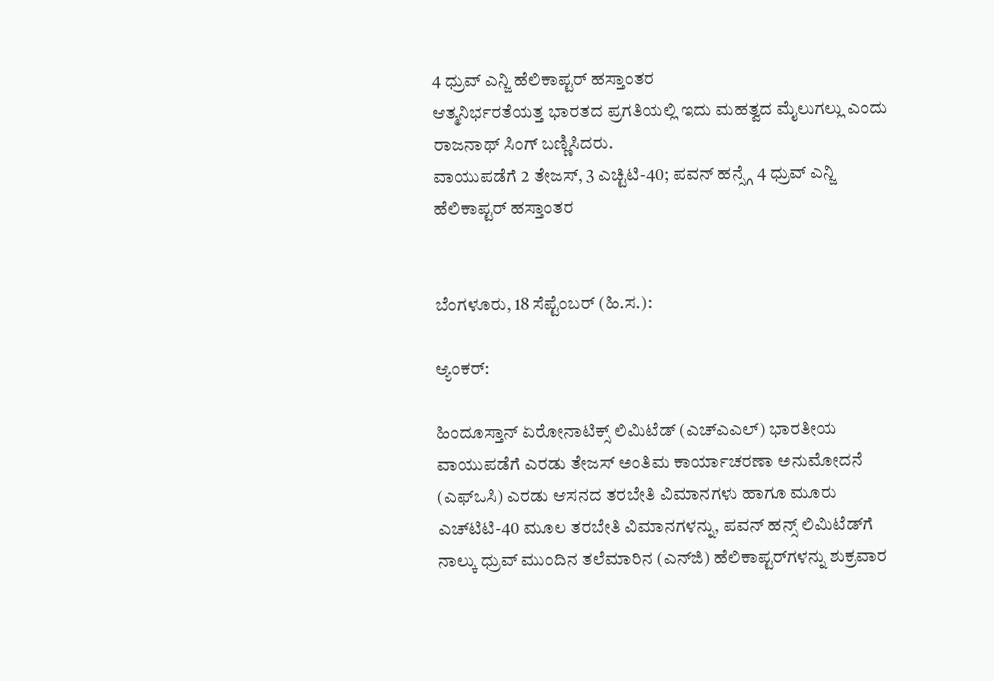4 ಧ್ರುವ್ ಎನ್ಜಿ ಹೆಲಿಕಾಪ್ಟರ್ ಹಸ್ತಾಂತರ
ಆತ್ಮನಿರ್ಭರತೆಯತ್ತ ಭಾರತದ ಪ್ರಗತಿಯಲ್ಲಿ ಇದು ಮಹತ್ವದ ಮೈಲುಗಲ್ಲು ಎಂದು ರಾಜನಾಥ್ ಸಿಂಗ್ ಬಣ್ಣಿಸಿದರು.
ವಾಯುಪಡೆಗೆ 2 ತೇಜಸ್, 3 ಎಚ್ಟಿಟಿ-40; ಪವನ್ ಹನ್ಸ್ಗೆ 4 ಧ್ರುವ್ ಎನ್ಜಿ ಹೆಲಿಕಾಪ್ಟರ್ ಹಸ್ತಾಂತರ


ಬೆಂಗಳೂರು, 18 ಸೆಪ್ಟೆಂಬರ್ (ಹಿ.ಸ.):

ಆ್ಯಂಕರ್:

ಹಿಂದೂಸ್ತಾನ್ ಏರೋನಾಟಿಕ್ಸ್ ಲಿಮಿಟೆಡ್ (ಎಚ್‌ಎಎಲ್) ಭಾರತೀಯ ವಾಯುಪಡೆಗೆ ಎರಡು ತೇಜಸ್ ಅಂತಿಮ ಕಾರ್ಯಾಚರಣಾ ಅನುಮೋದನೆ (ಎಫ್‌ಒಸಿ) ಎರಡು ಆಸನದ ತರಬೇತಿ ವಿಮಾನಗಳು ಹಾಗೂ ಮೂರು ಎಚ್‌ಟಿಟಿ-40 ಮೂಲ ತರಬೇತಿ ವಿಮಾನಗಳನ್ನು, ಪವನ್ ಹನ್ಸ್ ಲಿಮಿಟೆಡ್‌ಗೆ ನಾಲ್ಕು ಧ್ರುವ್ ಮುಂದಿನ ತಲೆಮಾರಿನ (ಎನ್‌ಜಿ) ಹೆಲಿಕಾಪ್ಟರ್‌ಗಳನ್ನು ಶುಕ್ರವಾರ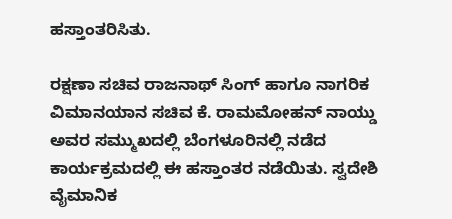ಹಸ್ತಾಂತರಿಸಿತು.

ರಕ್ಷಣಾ ಸಚಿವ ರಾಜನಾಥ್ ಸಿಂಗ್ ಹಾಗೂ ನಾಗರಿಕ ವಿಮಾನಯಾನ ಸಚಿವ ಕೆ. ರಾಮಮೋಹನ್ ನಾಯ್ಡು ಅವರ ಸಮ್ಮುಖದಲ್ಲಿ ಬೆಂಗಳೂರಿನಲ್ಲಿ ನಡೆದ ಕಾರ್ಯಕ್ರಮದಲ್ಲಿ ಈ ಹಸ್ತಾಂತರ ನಡೆಯಿತು. ಸ್ವದೇಶಿ ವೈಮಾನಿಕ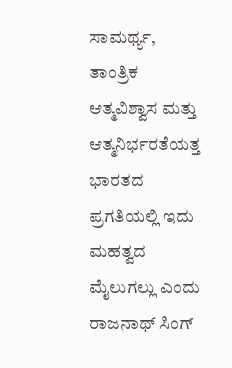ಸಾಮರ್ಥ್ಯ, ತಾಂತ್ರಿಕ ಆತ್ಮವಿಶ್ವಾಸ ಮತ್ತು ಆತ್ಮನಿರ್ಭರತೆಯತ್ತ ಭಾರತದ ಪ್ರಗತಿಯಲ್ಲಿ ಇದು ಮಹತ್ವದ ಮೈಲುಗಲ್ಲು ಎಂದು ರಾಜನಾಥ್ ಸಿಂಗ್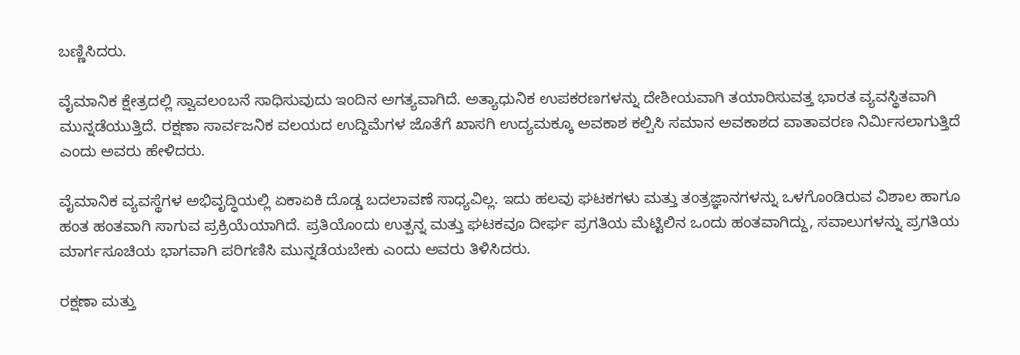ಬಣ್ಣಿಸಿದರು.

ವೈಮಾನಿಕ ಕ್ಷೇತ್ರದಲ್ಲಿ ಸ್ವಾವಲಂಬನೆ ಸಾಧಿಸುವುದು ಇಂದಿನ ಅಗತ್ಯವಾಗಿದೆ. ಅತ್ಯಾಧುನಿಕ ಉಪಕರಣಗಳನ್ನು ದೇಶೀಯವಾಗಿ ತಯಾರಿಸುವತ್ತ ಭಾರತ ವ್ಯವಸ್ಥಿತವಾಗಿ ಮುನ್ನಡೆಯುತ್ತಿದೆ. ರಕ್ಷಣಾ ಸಾರ್ವಜನಿಕ ವಲಯದ ಉದ್ದಿಮೆಗಳ ಜೊತೆಗೆ ಖಾಸಗಿ ಉದ್ಯಮಕ್ಕೂ ಅವಕಾಶ ಕಲ್ಪಿಸಿ ಸಮಾನ ಅವಕಾಶದ ವಾತಾವರಣ ನಿರ್ಮಿಸಲಾಗುತ್ತಿದೆ ಎಂದು ಅವರು ಹೇಳಿದರು.

ವೈಮಾನಿಕ ವ್ಯವಸ್ಥೆಗಳ ಅಭಿವೃದ್ಧಿಯಲ್ಲಿ ಏಕಾಏಕಿ ದೊಡ್ಡ ಬದಲಾವಣೆ ಸಾಧ್ಯವಿಲ್ಲ. ಇದು ಹಲವು ಘಟಕಗಳು ಮತ್ತು ತಂತ್ರಜ್ಞಾನಗಳನ್ನು ಒಳಗೊಂಡಿರುವ ವಿಶಾಲ ಹಾಗೂ ಹಂತ ಹಂತವಾಗಿ ಸಾಗುವ ಪ್ರಕ್ರಿಯೆಯಾಗಿದೆ. ಪ್ರತಿಯೊಂದು ಉತ್ಪನ್ನ ಮತ್ತು ಘಟಕವೂ ದೀರ್ಘ ಪ್ರಗತಿಯ ಮೆಟ್ಟಿಲಿನ ಒಂದು ಹಂತವಾಗಿದ್ದು, ಸವಾಲುಗಳನ್ನು ಪ್ರಗತಿಯ ಮಾರ್ಗಸೂಚಿಯ ಭಾಗವಾಗಿ ಪರಿಗಣಿಸಿ ಮುನ್ನಡೆಯಬೇಕು ಎಂದು ಅವರು ತಿಳಿಸಿದರು.

ರಕ್ಷಣಾ ಮತ್ತು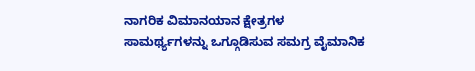ನಾಗರಿಕ ವಿಮಾನಯಾನ ಕ್ಷೇತ್ರಗಳ ಸಾಮರ್ಥ್ಯಗಳನ್ನು ಒಗ್ಗೂಡಿಸುವ ಸಮಗ್ರ ವೈಮಾನಿಕ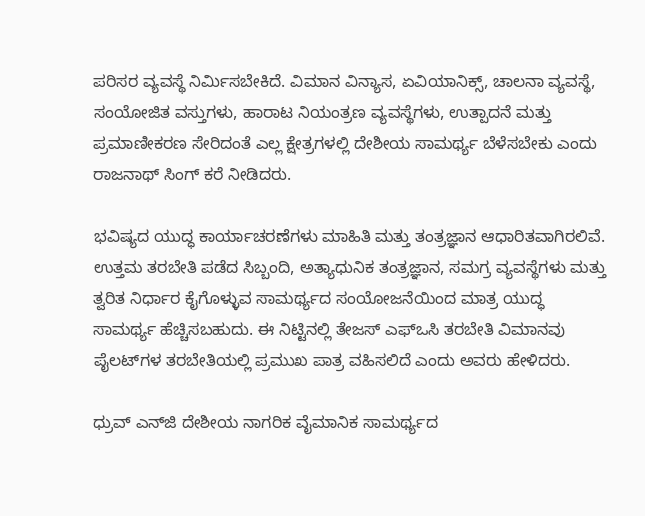ಪರಿಸರ ವ್ಯವಸ್ಥೆ ನಿರ್ಮಿಸಬೇಕಿದೆ. ವಿಮಾನ ವಿನ್ಯಾಸ, ಏವಿಯಾನಿಕ್ಸ್, ಚಾಲನಾ ವ್ಯವಸ್ಥೆ, ಸಂಯೋಜಿತ ವಸ್ತುಗಳು, ಹಾರಾಟ ನಿಯಂತ್ರಣ ವ್ಯವಸ್ಥೆಗಳು, ಉತ್ಪಾದನೆ ಮತ್ತು ಪ್ರಮಾಣೀಕರಣ ಸೇರಿದಂತೆ ಎಲ್ಲ ಕ್ಷೇತ್ರಗಳಲ್ಲಿ ದೇಶೀಯ ಸಾಮರ್ಥ್ಯ ಬೆಳೆಸಬೇಕು ಎಂದು ರಾಜನಾಥ್ ಸಿಂಗ್ ಕರೆ ನೀಡಿದರು.

ಭವಿಷ್ಯದ ಯುದ್ಧ ಕಾರ್ಯಾಚರಣೆಗಳು ಮಾಹಿತಿ ಮತ್ತು ತಂತ್ರಜ್ಞಾನ ಆಧಾರಿತವಾಗಿರಲಿವೆ. ಉತ್ತಮ ತರಬೇತಿ ಪಡೆದ ಸಿಬ್ಬಂದಿ, ಅತ್ಯಾಧುನಿಕ ತಂತ್ರಜ್ಞಾನ, ಸಮಗ್ರ ವ್ಯವಸ್ಥೆಗಳು ಮತ್ತು ತ್ವರಿತ ನಿರ್ಧಾರ ಕೈಗೊಳ್ಳುವ ಸಾಮರ್ಥ್ಯದ ಸಂಯೋಜನೆಯಿಂದ ಮಾತ್ರ ಯುದ್ಧ ಸಾಮರ್ಥ್ಯ ಹೆಚ್ಚಿಸಬಹುದು. ಈ ನಿಟ್ಟಿನಲ್ಲಿ ತೇಜಸ್ ಎಫ್‌ಒಸಿ ತರಬೇತಿ ವಿಮಾನವು ಪೈಲಟ್‌ಗಳ ತರಬೇತಿಯಲ್ಲಿ ಪ್ರಮುಖ ಪಾತ್ರ ವಹಿಸಲಿದೆ ಎಂದು ಅವರು ಹೇಳಿದರು.

ಧ್ರುವ್ ಎನ್‌ಜಿ ದೇಶೀಯ ನಾಗರಿಕ ವೈಮಾನಿಕ ಸಾಮರ್ಥ್ಯದ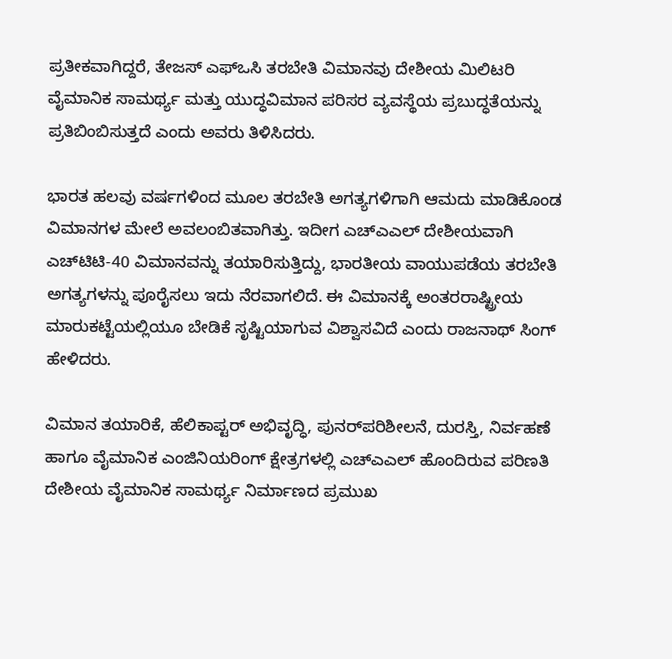ಪ್ರತೀಕವಾಗಿದ್ದರೆ, ತೇಜಸ್ ಎಫ್‌ಒಸಿ ತರಬೇತಿ ವಿಮಾನವು ದೇಶೀಯ ಮಿಲಿಟರಿ ವೈಮಾನಿಕ ಸಾಮರ್ಥ್ಯ ಮತ್ತು ಯುದ್ಧವಿಮಾನ ಪರಿಸರ ವ್ಯವಸ್ಥೆಯ ಪ್ರಬುದ್ಧತೆಯನ್ನು ಪ್ರತಿಬಿಂಬಿಸುತ್ತದೆ ಎಂದು ಅವರು ತಿಳಿಸಿದರು.

ಭಾರತ ಹಲವು ವರ್ಷಗಳಿಂದ ಮೂಲ ತರಬೇತಿ ಅಗತ್ಯಗಳಿಗಾಗಿ ಆಮದು ಮಾಡಿಕೊಂಡ ವಿಮಾನಗಳ ಮೇಲೆ ಅವಲಂಬಿತವಾಗಿತ್ತು. ಇದೀಗ ಎಚ್‌ಎಎಲ್ ದೇಶೀಯವಾಗಿ ಎಚ್‌ಟಿಟಿ-40 ವಿಮಾನವನ್ನು ತಯಾರಿಸುತ್ತಿದ್ದು, ಭಾರತೀಯ ವಾಯುಪಡೆಯ ತರಬೇತಿ ಅಗತ್ಯಗಳನ್ನು ಪೂರೈಸಲು ಇದು ನೆರವಾಗಲಿದೆ. ಈ ವಿಮಾನಕ್ಕೆ ಅಂತರರಾಷ್ಟ್ರೀಯ ಮಾರುಕಟ್ಟೆಯಲ್ಲಿಯೂ ಬೇಡಿಕೆ ಸೃಷ್ಟಿಯಾಗುವ ವಿಶ್ವಾಸವಿದೆ ಎಂದು ರಾಜನಾಥ್ ಸಿಂಗ್ ಹೇಳಿದರು.

ವಿಮಾನ ತಯಾರಿಕೆ, ಹೆಲಿಕಾಪ್ಟರ್ ಅಭಿವೃದ್ಧಿ, ಪುನರ್‌ಪರಿಶೀಲನೆ, ದುರಸ್ತಿ, ನಿರ್ವಹಣೆ ಹಾಗೂ ವೈಮಾನಿಕ ಎಂಜಿನಿಯರಿಂಗ್ ಕ್ಷೇತ್ರಗಳಲ್ಲಿ ಎಚ್‌ಎಎಲ್ ಹೊಂದಿರುವ ಪರಿಣತಿ ದೇಶೀಯ ವೈಮಾನಿಕ ಸಾಮರ್ಥ್ಯ ನಿರ್ಮಾಣದ ಪ್ರಮುಖ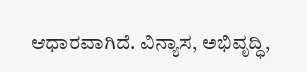ಆಧಾರವಾಗಿದೆ. ವಿನ್ಯಾಸ, ಅಭಿವೃದ್ಧಿ,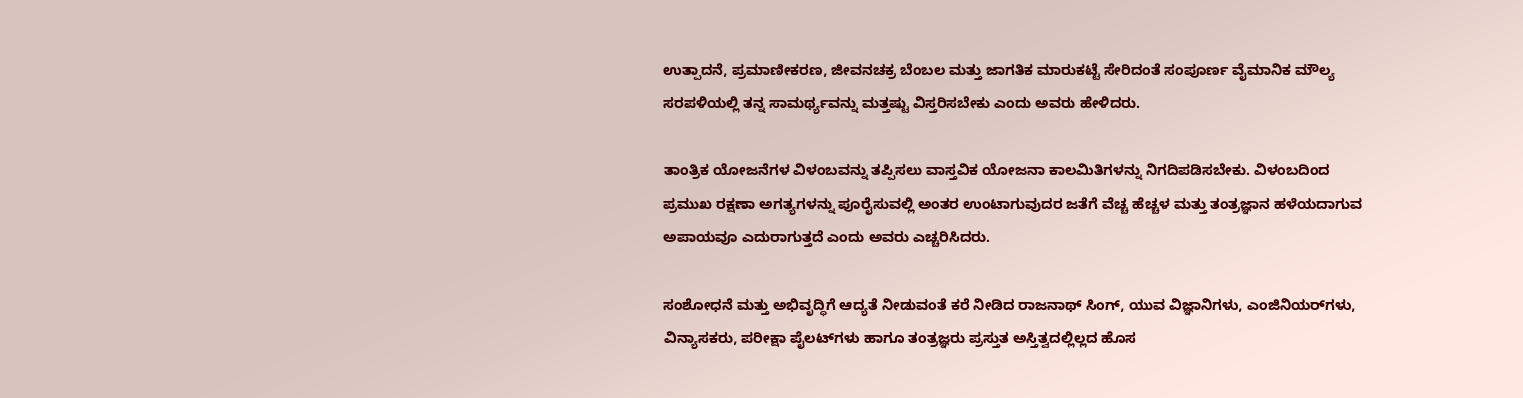ಉತ್ಪಾದನೆ, ಪ್ರಮಾಣೀಕರಣ, ಜೀವನಚಕ್ರ ಬೆಂಬಲ ಮತ್ತು ಜಾಗತಿಕ ಮಾರುಕಟ್ಟೆ ಸೇರಿದಂತೆ ಸಂಪೂರ್ಣ ವೈಮಾನಿಕ ಮೌಲ್ಯ ಸರಪಳಿಯಲ್ಲಿ ತನ್ನ ಸಾಮರ್ಥ್ಯವನ್ನು ಮತ್ತಷ್ಟು ವಿಸ್ತರಿಸಬೇಕು ಎಂದು ಅವರು ಹೇಳಿದರು.

ತಾಂತ್ರಿಕ ಯೋಜನೆಗಳ ವಿಳಂಬವನ್ನು ತಪ್ಪಿಸಲು ವಾಸ್ತವಿಕ ಯೋಜನಾ ಕಾಲಮಿತಿಗಳನ್ನು ನಿಗದಿಪಡಿಸಬೇಕು. ವಿಳಂಬದಿಂದ ಪ್ರಮುಖ ರಕ್ಷಣಾ ಅಗತ್ಯಗಳನ್ನು ಪೂರೈಸುವಲ್ಲಿ ಅಂತರ ಉಂಟಾಗುವುದರ ಜತೆಗೆ ವೆಚ್ಚ ಹೆಚ್ಚಳ ಮತ್ತು ತಂತ್ರಜ್ಞಾನ ಹಳೆಯದಾಗುವ ಅಪಾಯವೂ ಎದುರಾಗುತ್ತದೆ ಎಂದು ಅವರು ಎಚ್ಚರಿಸಿದರು.

ಸಂಶೋಧನೆ ಮತ್ತು ಅಭಿವೃದ್ಧಿಗೆ ಆದ್ಯತೆ ನೀಡುವಂತೆ ಕರೆ ನೀಡಿದ ರಾಜನಾಥ್ ಸಿಂಗ್, ಯುವ ವಿಜ್ಞಾನಿಗಳು, ಎಂಜಿನಿಯರ್‌ಗಳು, ವಿನ್ಯಾಸಕರು, ಪರೀಕ್ಷಾ ಪೈಲಟ್‌ಗಳು ಹಾಗೂ ತಂತ್ರಜ್ಞರು ಪ್ರಸ್ತುತ ಅಸ್ತಿತ್ವದಲ್ಲಿಲ್ಲದ ಹೊಸ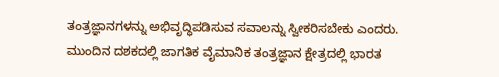ತಂತ್ರಜ್ಞಾನಗಳನ್ನು ಅಭಿವೃದ್ಧಿಪಡಿಸುವ ಸವಾಲನ್ನು ಸ್ವೀಕರಿಸಬೇಕು ಎಂದರು. ಮುಂದಿನ ದಶಕದಲ್ಲಿ ಜಾಗತಿಕ ವೈಮಾನಿಕ ತಂತ್ರಜ್ಞಾನ ಕ್ಷೇತ್ರದಲ್ಲಿ ಭಾರತ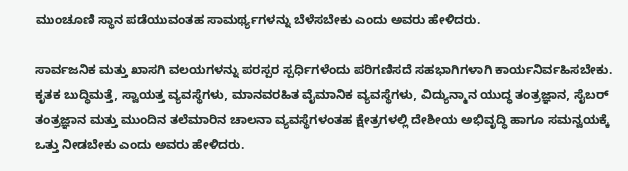ಮುಂಚೂಣಿ ಸ್ಥಾನ ಪಡೆಯುವಂತಹ ಸಾಮರ್ಥ್ಯಗಳನ್ನು ಬೆಳೆಸಬೇಕು ಎಂದು ಅವರು ಹೇಳಿದರು.

ಸಾರ್ವಜನಿಕ ಮತ್ತು ಖಾಸಗಿ ವಲಯಗಳನ್ನು ಪರಸ್ಪರ ಸ್ಪರ್ಧಿಗಳೆಂದು ಪರಿಗಣಿಸದೆ ಸಹಭಾಗಿಗಳಾಗಿ ಕಾರ್ಯನಿರ್ವಹಿಸಬೇಕು. ಕೃತಕ ಬುದ್ಧಿಮತ್ತೆ, ಸ್ವಾಯತ್ತ ವ್ಯವಸ್ಥೆಗಳು, ಮಾನವರಹಿತ ವೈಮಾನಿಕ ವ್ಯವಸ್ಥೆಗಳು, ವಿದ್ಯುನ್ಮಾನ ಯುದ್ಧ ತಂತ್ರಜ್ಞಾನ, ಸೈಬರ್ ತಂತ್ರಜ್ಞಾನ ಮತ್ತು ಮುಂದಿನ ತಲೆಮಾರಿನ ಚಾಲನಾ ವ್ಯವಸ್ಥೆಗಳಂತಹ ಕ್ಷೇತ್ರಗಳಲ್ಲಿ ದೇಶೀಯ ಅಭಿವೃದ್ಧಿ ಹಾಗೂ ಸಮನ್ವಯಕ್ಕೆ ಒತ್ತು ನೀಡಬೇಕು ಎಂದು ಅವರು ಹೇಳಿದರು.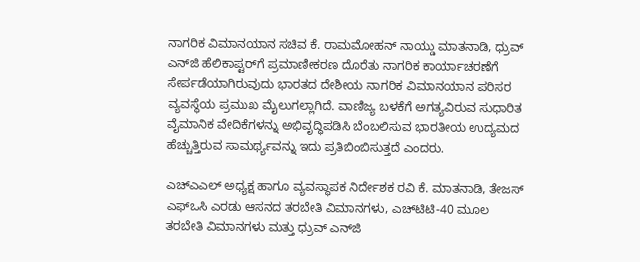ನಾಗರಿಕ ವಿಮಾನಯಾನ ಸಚಿವ ಕೆ. ರಾಮಮೋಹನ್ ನಾಯ್ಡು ಮಾತನಾಡಿ, ಧ್ರುವ್ ಎನ್‌ಜಿ ಹೆಲಿಕಾಪ್ಟರ್‌ಗೆ ಪ್ರಮಾಣೀಕರಣ ದೊರೆತು ನಾಗರಿಕ ಕಾರ್ಯಾಚರಣೆಗೆ ಸೇರ್ಪಡೆಯಾಗಿರುವುದು ಭಾರತದ ದೇಶೀಯ ನಾಗರಿಕ ವಿಮಾನಯಾನ ಪರಿಸರ ವ್ಯವಸ್ಥೆಯ ಪ್ರಮುಖ ಮೈಲುಗಲ್ಲಾಗಿದೆ. ವಾಣಿಜ್ಯ ಬಳಕೆಗೆ ಅಗತ್ಯವಿರುವ ಸುಧಾರಿತ ವೈಮಾನಿಕ ವೇದಿಕೆಗಳನ್ನು ಅಭಿವೃದ್ಧಿಪಡಿಸಿ ಬೆಂಬಲಿಸುವ ಭಾರತೀಯ ಉದ್ಯಮದ ಹೆಚ್ಚುತ್ತಿರುವ ಸಾಮರ್ಥ್ಯವನ್ನು ಇದು ಪ್ರತಿಬಿಂಬಿಸುತ್ತದೆ ಎಂದರು.

ಎಚ್‌ಎಎಲ್ ಅಧ್ಯಕ್ಷ ಹಾಗೂ ವ್ಯವಸ್ಥಾಪಕ ನಿರ್ದೇಶಕ ರವಿ ಕೆ. ಮಾತನಾಡಿ, ತೇಜಸ್ ಎಫ್‌ಒಸಿ ಎರಡು ಆಸನದ ತರಬೇತಿ ವಿಮಾನಗಳು, ಎಚ್‌ಟಿಟಿ-40 ಮೂಲ ತರಬೇತಿ ವಿಮಾನಗಳು ಮತ್ತು ಧ್ರುವ್ ಎನ್‌ಜಿ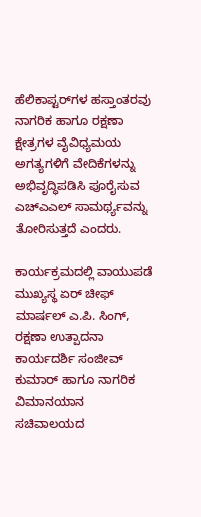ಹೆಲಿಕಾಪ್ಟರ್‌ಗಳ ಹಸ್ತಾಂತರವು ನಾಗರಿಕ ಹಾಗೂ ರಕ್ಷಣಾ ಕ್ಷೇತ್ರಗಳ ವೈವಿಧ್ಯಮಯ ಅಗತ್ಯಗಳಿಗೆ ವೇದಿಕೆಗಳನ್ನು ಅಭಿವೃದ್ಧಿಪಡಿಸಿ ಪೂರೈಸುವ ಎಚ್‌ಎಎಲ್ ಸಾಮರ್ಥ್ಯವನ್ನು ತೋರಿಸುತ್ತದೆ ಎಂದರು.

ಕಾರ್ಯಕ್ರಮದಲ್ಲಿ ವಾಯುಪಡೆ ಮುಖ್ಯಸ್ಥ ಏರ್ ಚೀಫ್ ಮಾರ್ಷಲ್ ಎ.ಪಿ. ಸಿಂಗ್, ರಕ್ಷಣಾ ಉತ್ಪಾದನಾ ಕಾರ್ಯದರ್ಶಿ ಸಂಜೀವ್ ಕುಮಾರ್ ಹಾಗೂ ನಾಗರಿಕ ವಿಮಾನಯಾನ ಸಚಿವಾಲಯದ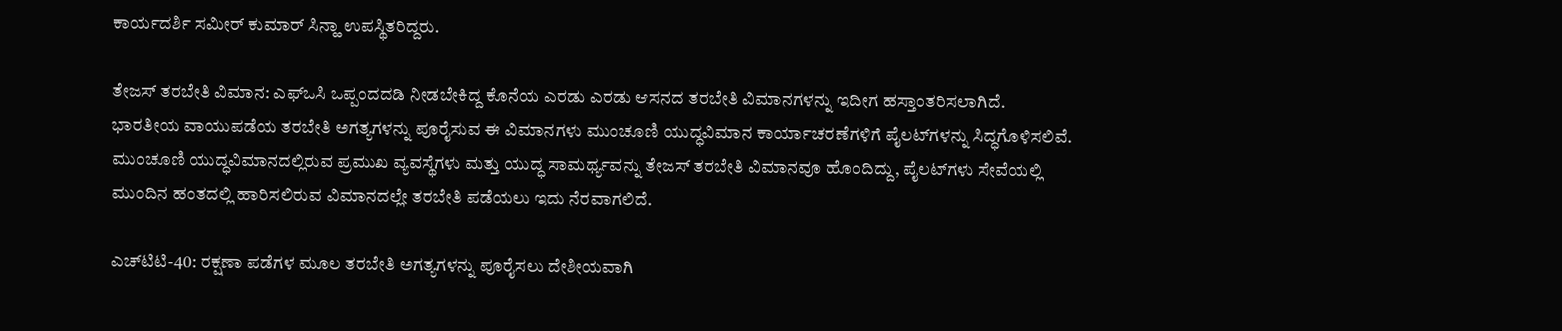ಕಾರ್ಯದರ್ಶಿ ಸಮೀರ್ ಕುಮಾರ್ ಸಿನ್ಹಾ ಉಪಸ್ಥಿತರಿದ್ದರು.

ತೇಜಸ್ ತರಬೇತಿ ವಿಮಾನ: ಎಫ್‌ಒಸಿ ಒಪ್ಪಂದದಡಿ ನೀಡಬೇಕಿದ್ದ ಕೊನೆಯ ಎರಡು ಎರಡು ಆಸನದ ತರಬೇತಿ ವಿಮಾನಗಳನ್ನು ಇದೀಗ ಹಸ್ತಾಂತರಿಸಲಾಗಿದೆ. ಭಾರತೀಯ ವಾಯುಪಡೆಯ ತರಬೇತಿ ಅಗತ್ಯಗಳನ್ನು ಪೂರೈಸುವ ಈ ವಿಮಾನಗಳು ಮುಂಚೂಣಿ ಯುದ್ಧವಿಮಾನ ಕಾರ್ಯಾಚರಣೆಗಳಿಗೆ ಪೈಲಟ್‌ಗಳನ್ನು ಸಿದ್ಧಗೊಳಿಸಲಿವೆ. ಮುಂಚೂಣಿ ಯುದ್ಧವಿಮಾನದಲ್ಲಿರುವ ಪ್ರಮುಖ ವ್ಯವಸ್ಥೆಗಳು ಮತ್ತು ಯುದ್ಧ ಸಾಮರ್ಥ್ಯವನ್ನು ತೇಜಸ್ ತರಬೇತಿ ವಿಮಾನವೂ ಹೊಂದಿದ್ದು, ಪೈಲಟ್‌ಗಳು ಸೇವೆಯಲ್ಲಿ ಮುಂದಿನ ಹಂತದಲ್ಲಿ ಹಾರಿಸಲಿರುವ ವಿಮಾನದಲ್ಲೇ ತರಬೇತಿ ಪಡೆಯಲು ಇದು ನೆರವಾಗಲಿದೆ.

ಎಚ್‌ಟಿಟಿ-40: ರಕ್ಷಣಾ ಪಡೆಗಳ ಮೂಲ ತರಬೇತಿ ಅಗತ್ಯಗಳನ್ನು ಪೂರೈಸಲು ದೇಶೀಯವಾಗಿ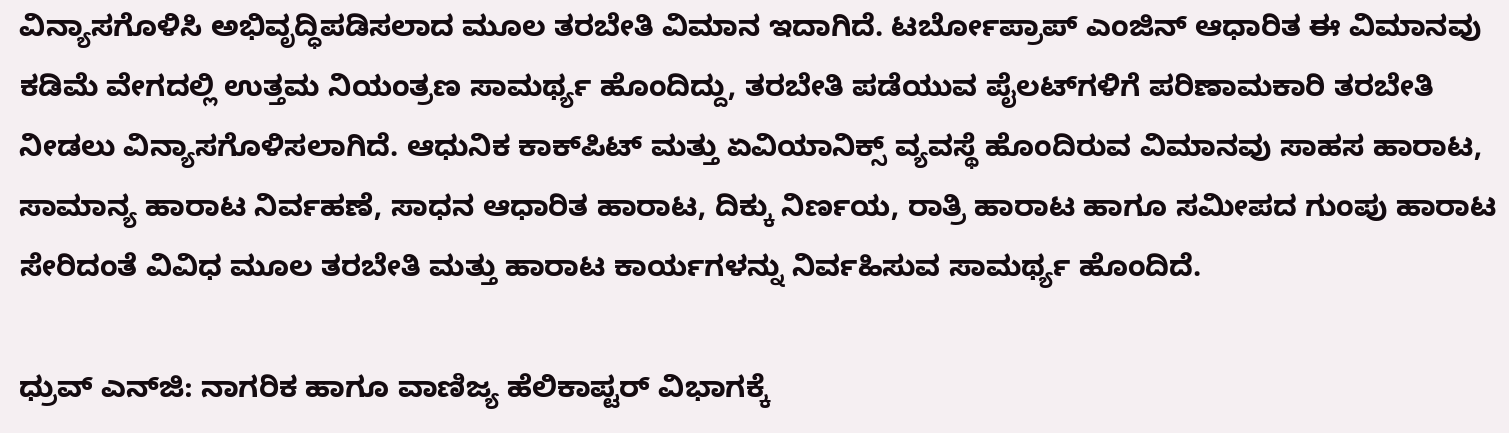ವಿನ್ಯಾಸಗೊಳಿಸಿ ಅಭಿವೃದ್ಧಿಪಡಿಸಲಾದ ಮೂಲ ತರಬೇತಿ ವಿಮಾನ ಇದಾಗಿದೆ. ಟರ್ಬೋಪ್ರಾಪ್ ಎಂಜಿನ್ ಆಧಾರಿತ ಈ ವಿಮಾನವು ಕಡಿಮೆ ವೇಗದಲ್ಲಿ ಉತ್ತಮ ನಿಯಂತ್ರಣ ಸಾಮರ್ಥ್ಯ ಹೊಂದಿದ್ದು, ತರಬೇತಿ ಪಡೆಯುವ ಪೈಲಟ್‌ಗಳಿಗೆ ಪರಿಣಾಮಕಾರಿ ತರಬೇತಿ ನೀಡಲು ವಿನ್ಯಾಸಗೊಳಿಸಲಾಗಿದೆ. ಆಧುನಿಕ ಕಾಕ್‌ಪಿಟ್ ಮತ್ತು ಏವಿಯಾನಿಕ್ಸ್ ವ್ಯವಸ್ಥೆ ಹೊಂದಿರುವ ವಿಮಾನವು ಸಾಹಸ ಹಾರಾಟ, ಸಾಮಾನ್ಯ ಹಾರಾಟ ನಿರ್ವಹಣೆ, ಸಾಧನ ಆಧಾರಿತ ಹಾರಾಟ, ದಿಕ್ಕು ನಿರ್ಣಯ, ರಾತ್ರಿ ಹಾರಾಟ ಹಾಗೂ ಸಮೀಪದ ಗುಂಪು ಹಾರಾಟ ಸೇರಿದಂತೆ ವಿವಿಧ ಮೂಲ ತರಬೇತಿ ಮತ್ತು ಹಾರಾಟ ಕಾರ್ಯಗಳನ್ನು ನಿರ್ವಹಿಸುವ ಸಾಮರ್ಥ್ಯ ಹೊಂದಿದೆ.

ಧ್ರುವ್ ಎನ್‌ಜಿ: ನಾಗರಿಕ ಹಾಗೂ ವಾಣಿಜ್ಯ ಹೆಲಿಕಾಪ್ಟರ್ ವಿಭಾಗಕ್ಕೆ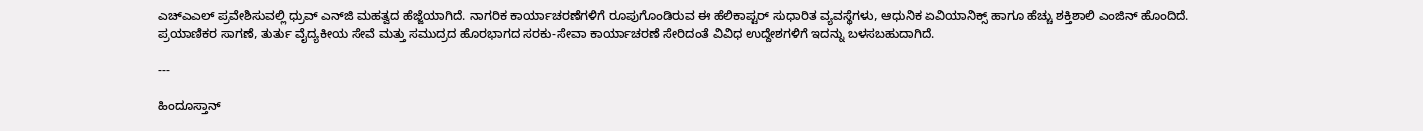ಎಚ್‌ಎಎಲ್ ಪ್ರವೇಶಿಸುವಲ್ಲಿ ಧ್ರುವ್ ಎನ್‌ಜಿ ಮಹತ್ವದ ಹೆಜ್ಜೆಯಾಗಿದೆ. ನಾಗರಿಕ ಕಾರ್ಯಾಚರಣೆಗಳಿಗೆ ರೂಪುಗೊಂಡಿರುವ ಈ ಹೆಲಿಕಾಪ್ಟರ್ ಸುಧಾರಿತ ವ್ಯವಸ್ಥೆಗಳು, ಆಧುನಿಕ ಏವಿಯಾನಿಕ್ಸ್ ಹಾಗೂ ಹೆಚ್ಚು ಶಕ್ತಿಶಾಲಿ ಎಂಜಿನ್ ಹೊಂದಿದೆ. ಪ್ರಯಾಣಿಕರ ಸಾಗಣೆ, ತುರ್ತು ವೈದ್ಯಕೀಯ ಸೇವೆ ಮತ್ತು ಸಮುದ್ರದ ಹೊರಭಾಗದ ಸರಕು-ಸೇವಾ ಕಾರ್ಯಾಚರಣೆ ಸೇರಿದಂತೆ ವಿವಿಧ ಉದ್ದೇಶಗಳಿಗೆ ಇದನ್ನು ಬಳಸಬಹುದಾಗಿದೆ.

---

ಹಿಂದೂಸ್ತಾನ್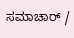ಸಮಾಚಾರ್ /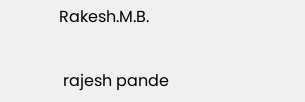Rakesh.M.B.


 rajesh pande